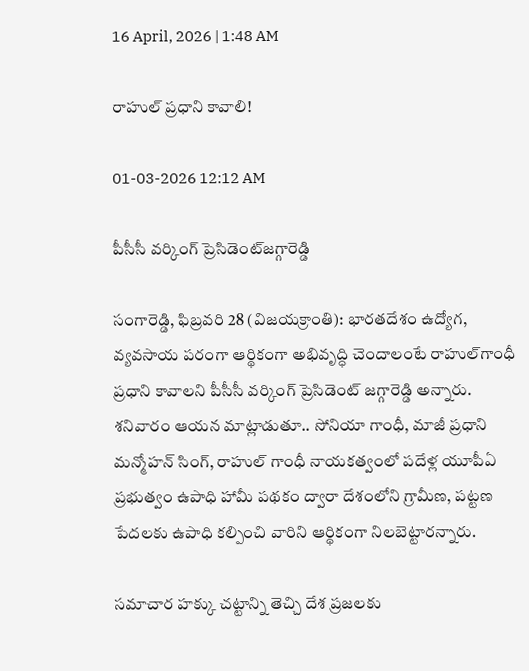16 April, 2026 | 1:48 AM

రాహుల్ ప్రధాని కావాలి!

01-03-2026 12:12 AM

పీసీసీ వర్కింగ్ ప్రెసిడెంట్‌జగ్గారెడ్డి

సంగారెడ్డి, ఫిబ్రవరి 28 (విజయక్రాంతి): భారతదేశం ఉద్యోగ, వ్యవసాయ పరంగా ఆర్థికంగా అభివృద్ధి చెందాలంటే రాహుల్‌గాంధీ ప్రధాని కావాలని పీసీసీ వర్కింగ్ ప్రెసిడెంట్ జగ్గారెడ్డి అన్నారు. శనివారం ఆయన మాట్లాడుతూ.. సోనియా గాంధీ, మాజీ ప్రధాని మన్మోహన్ సింగ్, రాహుల్ గాంధీ నాయకత్వంలో పదేళ్ల యూపీఏ ప్రభుత్వం ఉపాధి హామీ పథకం ద్వారా దేశంలోని గ్రామీణ, పట్టణ పేదలకు ఉపాధి కల్పించి వారిని ఆర్థికంగా నిలబెట్టారన్నారు.

సమాచార హక్కు చట్టాన్ని తెచ్చి దేశ ప్రజలకు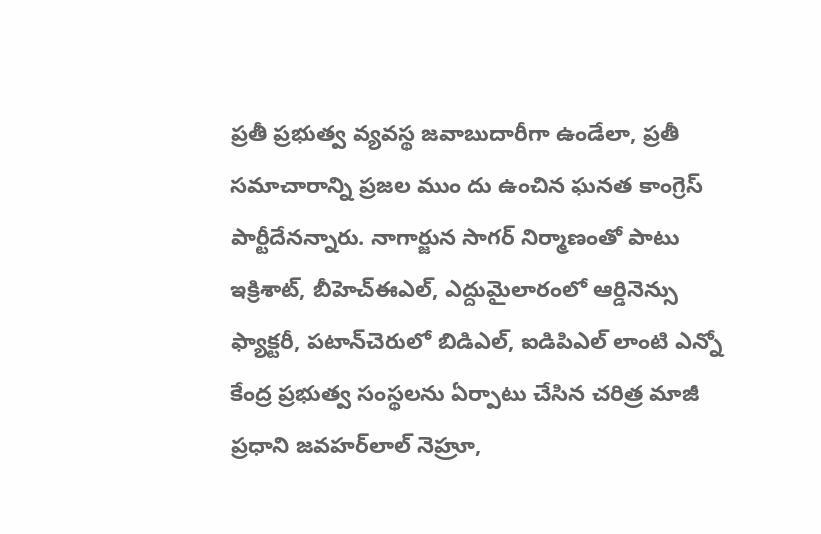ప్రతీ ప్రభుత్వ వ్యవస్థ జవాబుదారీగా ఉండేలా, ప్రతీ సమాచారాన్ని ప్రజల ముం దు ఉంచిన ఘనత కాంగ్రెస్ పార్టీదేనన్నారు. నాగార్జున సాగర్ నిర్మాణంతో పాటు ఇక్రిశాట్, బీహెచ్‌ఈఎల్, ఎద్దుమైలారంలో ఆర్డినెన్సు ఫ్యాక్టరీ, పటాన్‌చెరులో బిడిఎల్, ఐడిపిఎల్ లాంటి ఎన్నో కేంద్ర ప్రభుత్వ సంస్థలను ఏర్పాటు చేసిన చరిత్ర మాజీ ప్రధాని జవహర్‌లాల్ నెహ్రూ,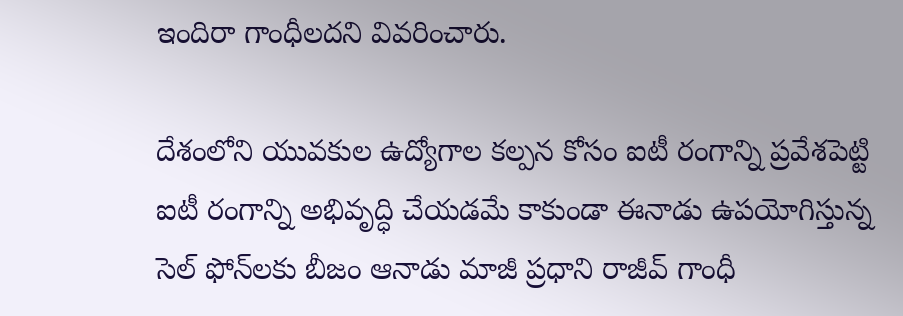ఇందిరా గాంధీలదని వివరించారు.

దేశంలోని యువకుల ఉద్యోగాల కల్పన కోసం ఐటీ రంగాన్ని ప్రవేశపెట్టి ఐటీ రంగాన్ని అభివృద్ధి చేయడమే కాకుండా ఈనాడు ఉపయోగిస్తున్న సెల్ ఫోన్‌లకు బీజం ఆనాడు మాజీ ప్రధాని రాజీవ్ గాంధీ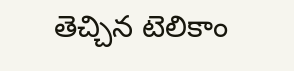తెచ్చిన టెలికాం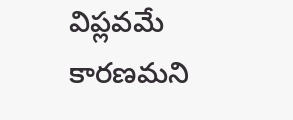విప్లవమే కారణమని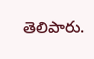తెలిపారు.